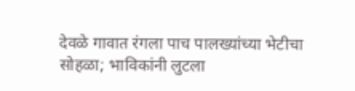देवळे गावात रंगला पाच पालख्यांच्या भेटीचा सोहळा; भाविकांनी लुटला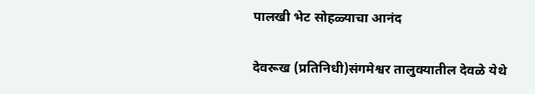पालखी भेट सोहळ्याचा आनंद

देवरूख (प्रतिनिधी)संगमेश्वर तालुक्यातील देवळे येथे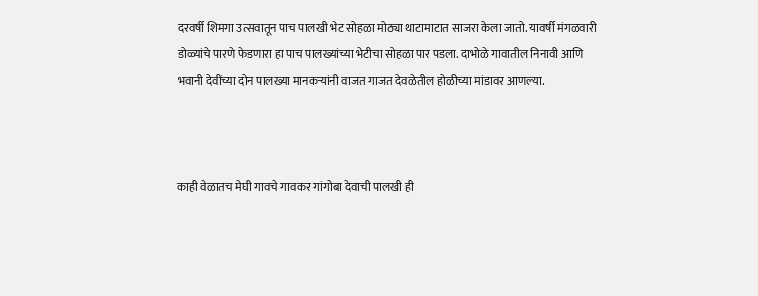दरवर्षी शिमगा उत्सवातून पाच पालखी भेट सोहळा मोठ्या थाटामाटात साजरा केला जातो. यावर्षी मंगळवारी डोळ्यांचे पारणे फेडणारा हा पाच पालख्यांच्या भेटीचा सोहळा पार पडला. दाभोळे गावातील निनावी आणि भवानी देवींच्या दोन पालख्या मानकऱ्यांनी वाजत गाजत देवळेतील होळीच्या मांडावर आणल्या.



काही वेळातच मेघी गावचे गावकर गांगोबा देवाची पालखी ही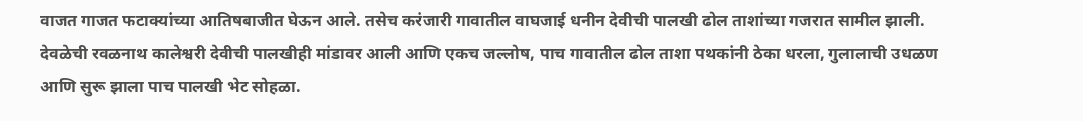वाजत गाजत फटाक्यांच्या आतिषबाजीत घेऊन आले. तसेच करंजारी गावातील वाघजाई धनीन देवीची पालखी ढोल ताशांच्या गजरात सामील झाली. देवळेची रवळनाथ कालेश्वरी देवीची पालखीही मांडावर आली आणि एकच जल्लोष, पाच गावातील ढोल ताशा पथकांनी ठेका धरला, गुलालाची उधळण आणि सुरू झाला पाच पालखी भेट सोहळा.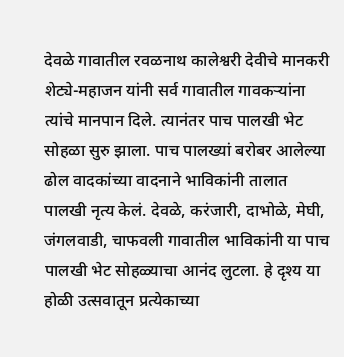देवळे गावातील रवळनाथ कालेश्वरी देवीचे मानकरी शेट्ये-महाजन यांनी सर्व गावातील गावकऱ्यांना त्यांचे मानपान दिले. त्यानंतर पाच पालखी भेट सोहळा सुरु झाला. पाच पालख्यां बरोबर आलेल्या ढोल वादकांच्या वादनाने भाविकांनी तालात पालखी नृत्य केलं. देवळे, करंजारी, दाभोळे, मेघी, जंगलवाडी, चाफवली गावातील भाविकांनी या पाच पालखी भेट सोहळ्याचा आनंद लुटला. हे दृश्य या होळी उत्सवातून प्रत्येकाच्या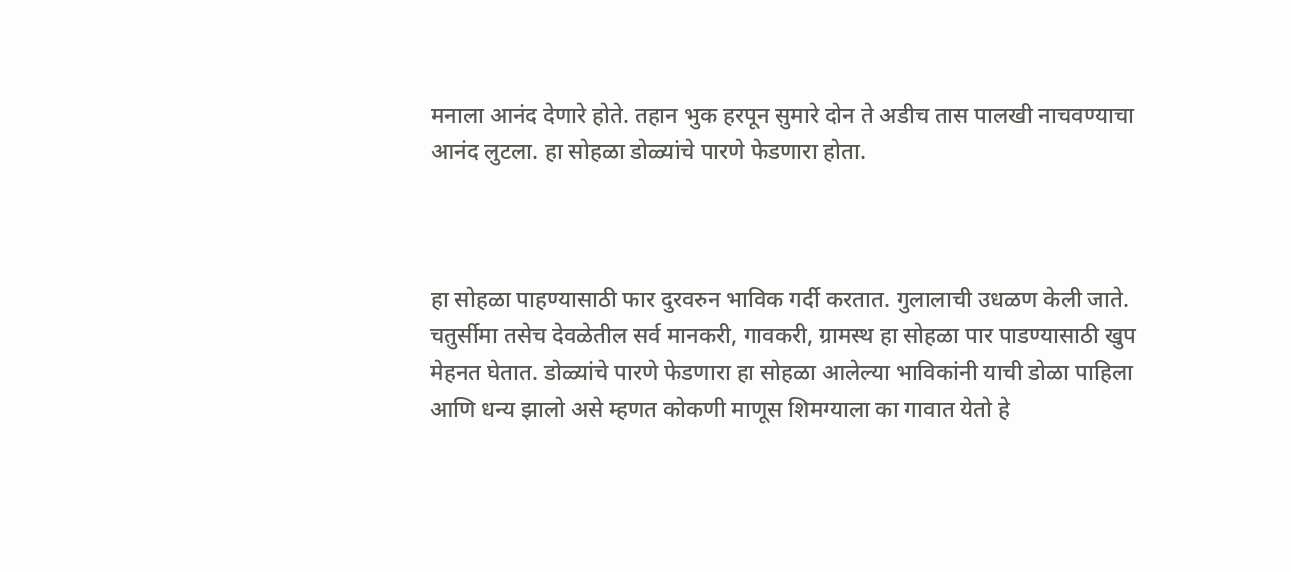मनाला आनंद देणारे होते. तहान भुक हरपून सुमारे दोन ते अडीच तास पालखी नाचवण्याचा आनंद लुटला. हा सोहळा डोळ्यांचे पारणे फेडणारा होता.



हा सोहळा पाहण्यासाठी फार दुरवरुन भाविक गर्दी करतात. गुलालाची उधळण केली जाते. चतुर्सीमा तसेच देवळेतील सर्व मानकरी, गावकरी, ग्रामस्थ हा सोहळा पार पाडण्यासाठी खुप मेहनत घेतात. डोळ्यांचे पारणे फेडणारा हा सोहळा आलेल्या भाविकांनी याची डोळा पाहिला आणि धन्य झालो असे म्हणत कोकणी माणूस शिमग्याला का गावात येतो हे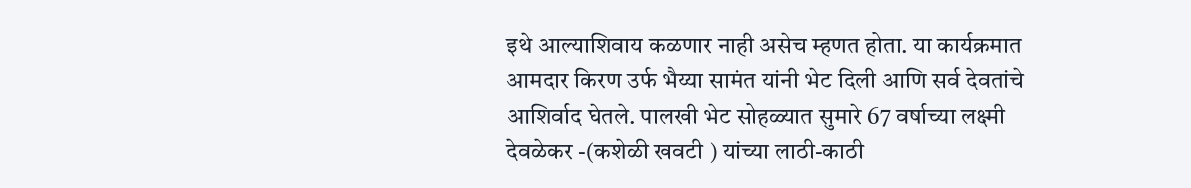इथे आल्याशिवाय कळणार नाही असेच म्हणत होता. या कार्यक्रमात आमदार किरण उर्फ भैय्या सामंत यांनी भेट दिली आणि सर्व देवतांचे आशिर्वाद घेतले. पालखी भेट सोहळ्यात सुमारे 67 वर्षाच्या लक्ष्मी देवळेकर -(कशेळी खवटी ) यांच्या लाठी-काठी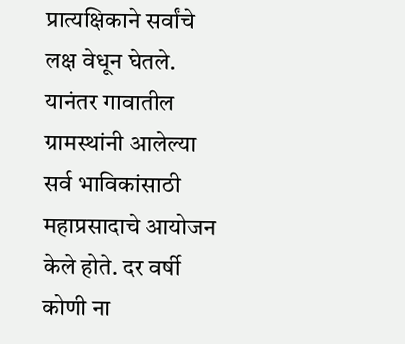प्रात्यक्षिकाने सर्वांचे लक्ष वेधून घेतले. यानंतर गावातील ग्रामस्थांनी आलेल्या सर्व भाविकांसाठी महाप्रसादाचे आयोजन केले होते. दर वर्षी कोणी ना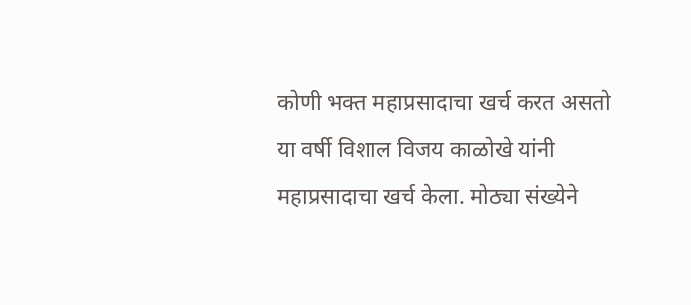कोणी भक्त महाप्रसादाचा खर्च करत असतो या वर्षी विशाल विजय काळोखे यांनी महाप्रसादाचा खर्च केला. मोठ्या संख्येने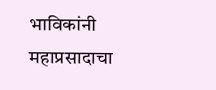भाविकांनी महाप्रसादाचा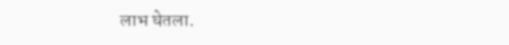लाभ घेतला.